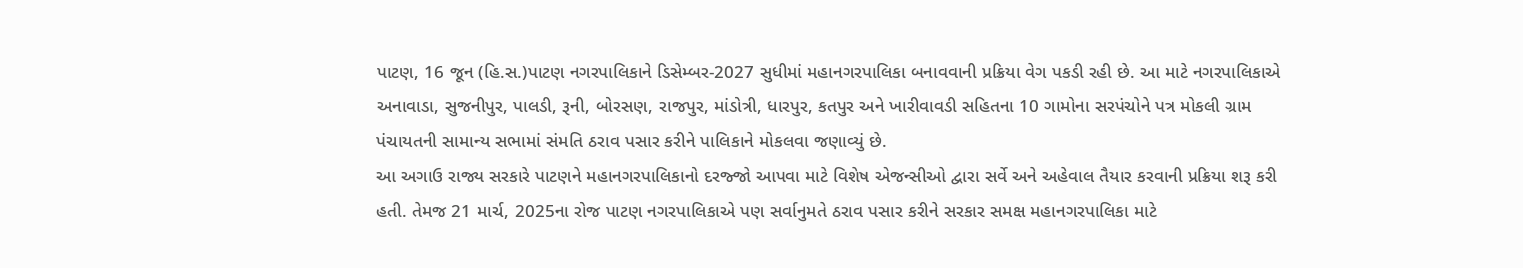પાટણ, 16 જૂન (હિ.સ.)પાટણ નગરપાલિકાને ડિસેમ્બર-2027 સુધીમાં મહાનગરપાલિકા બનાવવાની પ્રક્રિયા વેગ પકડી રહી છે. આ માટે નગરપાલિકાએ અનાવાડા, સુજનીપુર, પાલડી, રૂની, બોરસણ, રાજપુર, માંડોત્રી, ધારપુર, કતપુર અને ખારીવાવડી સહિતના 10 ગામોના સરપંચોને પત્ર મોકલી ગ્રામ પંચાયતની સામાન્ય સભામાં સંમતિ ઠરાવ પસાર કરીને પાલિકાને મોકલવા જણાવ્યું છે.
આ અગાઉ રાજ્ય સરકારે પાટણને મહાનગરપાલિકાનો દરજ્જો આપવા માટે વિશેષ એજન્સીઓ દ્વારા સર્વે અને અહેવાલ તૈયાર કરવાની પ્રક્રિયા શરૂ કરી હતી. તેમજ 21 માર્ચ, 2025ના રોજ પાટણ નગરપાલિકાએ પણ સર્વાનુમતે ઠરાવ પસાર કરીને સરકાર સમક્ષ મહાનગરપાલિકા માટે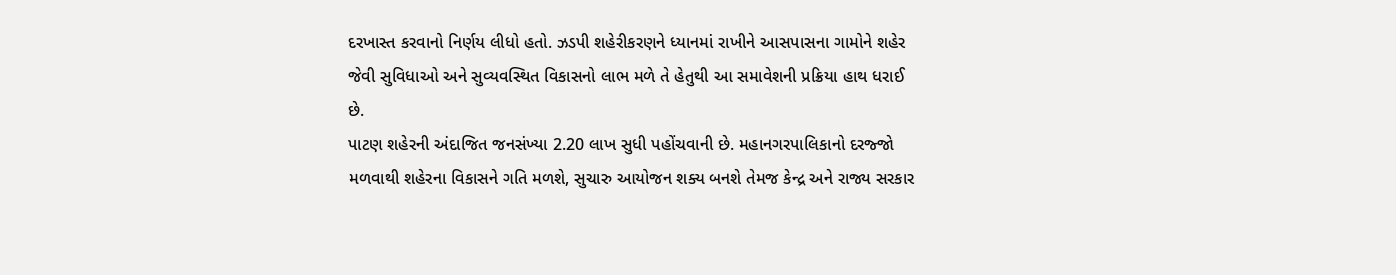દરખાસ્ત કરવાનો નિર્ણય લીધો હતો. ઝડપી શહેરીકરણને ધ્યાનમાં રાખીને આસપાસના ગામોને શહેર જેવી સુવિધાઓ અને સુવ્યવસ્થિત વિકાસનો લાભ મળે તે હેતુથી આ સમાવેશની પ્રક્રિયા હાથ ધરાઈ છે.
પાટણ શહેરની અંદાજિત જનસંખ્યા 2.20 લાખ સુધી પહોંચવાની છે. મહાનગરપાલિકાનો દરજ્જો મળવાથી શહેરના વિકાસને ગતિ મળશે, સુચારુ આયોજન શક્ય બનશે તેમજ કેન્દ્ર અને રાજ્ય સરકાર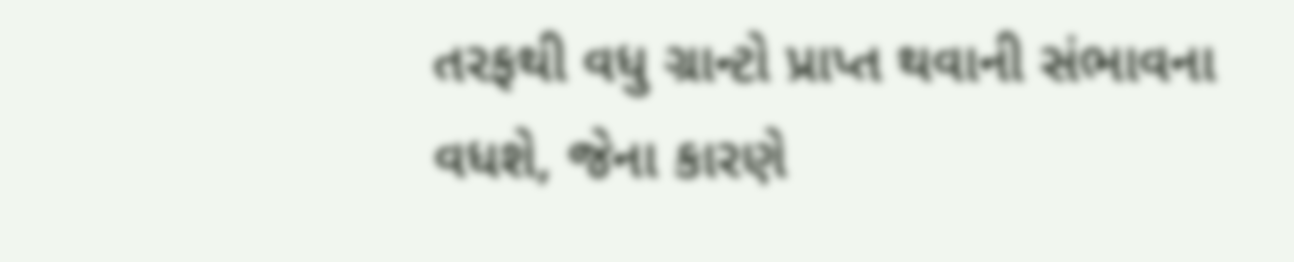તરફથી વધુ ગ્રાન્ટો પ્રાપ્ત થવાની સંભાવના વધશે, જેના કારણે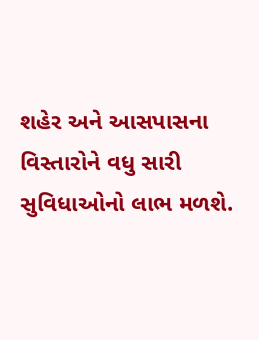શહેર અને આસપાસના વિસ્તારોને વધુ સારી સુવિધાઓનો લાભ મળશે.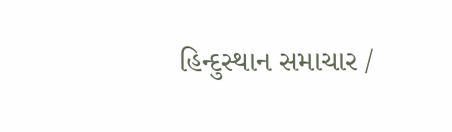હિન્દુસ્થાન સમાચાર /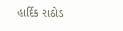હાર્દિક રાઠોડ